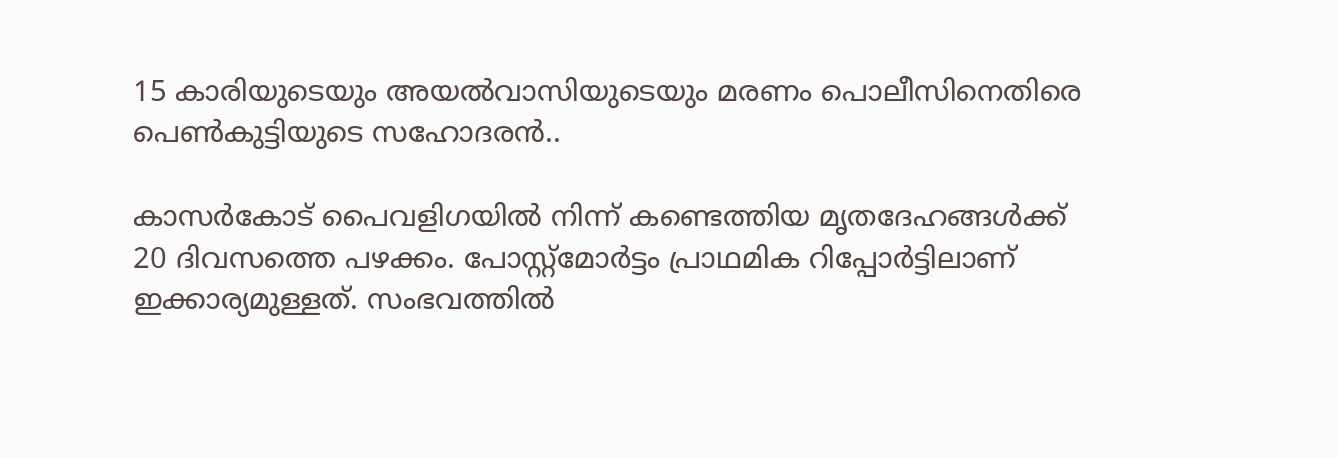15 കാരിയുടെയും അയൽവാസിയുടെയും മരണം പൊലീസിനെതിരെ പെൺകുട്ടിയുടെ സഹോദരൻ..

കാസർകോട് പൈവളിഗയിൽ നിന്ന് കണ്ടെത്തിയ മൃതദേഹങ്ങൾക്ക് 20 ദിവസത്തെ പഴക്കം. പോസ്റ്റ്‌മോർട്ടം പ്രാഥമിക റിപ്പോർട്ടിലാണ് ഇക്കാര്യമുള്ളത്. സംഭവത്തിൽ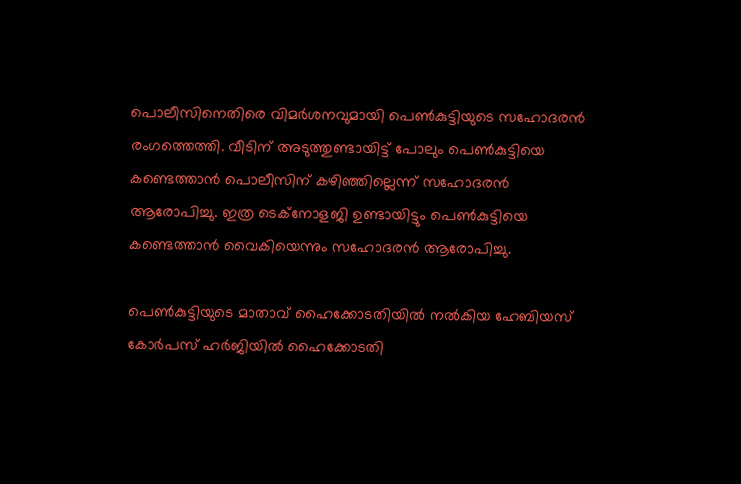പൊലീസിനെതിരെ വിമർശനവുമായി പെൺകുട്ടിയുടെ സഹോദരൻ രംഗത്തെത്തി. വീടിന് അടുത്തുണ്ടായിട്ട് പോലും പെൺകുട്ടിയെ കണ്ടെത്താൻ പൊലീസിന് കഴിഞ്ഞില്ലെന്ന് സഹോദരൻ ആരോപിച്ചു. ഇത്ര ടെക്‌നോളജി ഉണ്ടായിട്ടും പെൺകുട്ടിയെ കണ്ടെത്താൻ വൈകിയെന്നും സഹോദരൻ ആരോപിച്ചു.

പെൺകുട്ടിയുടെ മാതാവ് ഹൈക്കോടതിയിൽ നൽകിയ ഹേബിയസ് കോർപസ് ഹർജിയിൽ ഹൈക്കോടതി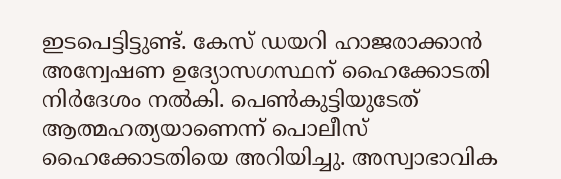ഇടപെട്ടിട്ടുണ്ട്. കേസ് ഡയറി ഹാജരാക്കാൻ അന്വേഷണ ഉദ്യോസഗസ്ഥന് ഹൈക്കോടതി നിർദേശം നൽകി. പെൺകുട്ടിയുടേത് ആത്മഹത്യയാണെന്ന് പൊലീസ് ഹൈക്കോടതിയെ അറിയിച്ചു. അസ്വാഭാവിക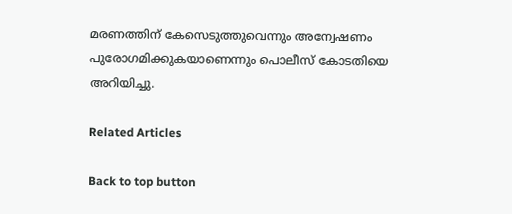മരണത്തിന് കേസെടുത്തുവെന്നും അന്വേഷണം പുരോഗമിക്കുകയാണെന്നും പൊലീസ് കോടതിയെ അറിയിച്ചു.

Related Articles

Back to top button